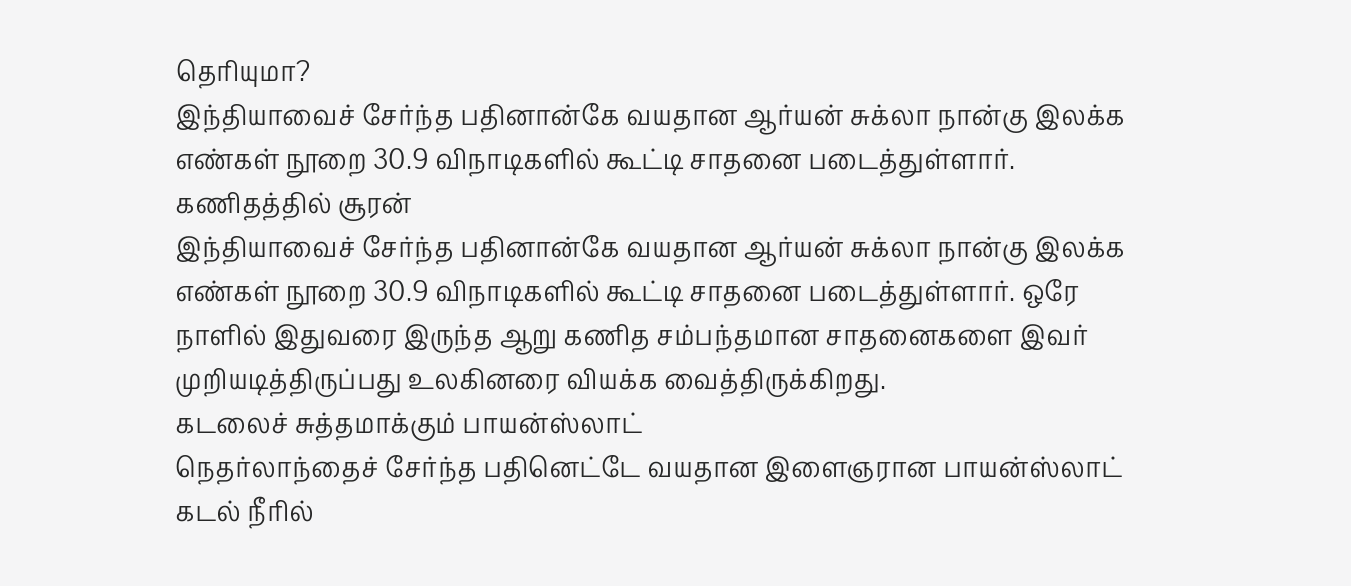தெரியுமா?
இந்தியாவைச் சேர்ந்த பதினான்கே வயதான ஆர்யன் சுக்லா நான்கு இலக்க எண்கள் நூறை 30.9 விநாடிகளில் கூட்டி சாதனை படைத்துள்ளார்.
கணிதத்தில் சூரன்
இந்தியாவைச் சேர்ந்த பதினான்கே வயதான ஆர்யன் சுக்லா நான்கு இலக்க எண்கள் நூறை 30.9 விநாடிகளில் கூட்டி சாதனை படைத்துள்ளார். ஒரே நாளில் இதுவரை இருந்த ஆறு கணித சம்பந்தமான சாதனைகளை இவர் முறியடித்திருப்பது உலகினரை வியக்க வைத்திருக்கிறது.
கடலைச் சுத்தமாக்கும் பாயன்ஸ்லாட்
நெதர்லாந்தைச் சேர்ந்த பதினெட்டே வயதான இளைஞரான பாயன்ஸ்லாட் கடல் நீரில்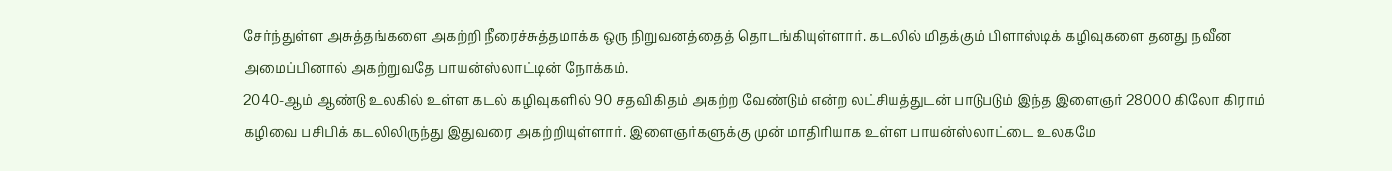சேர்ந்துள்ள அசுத்தங்களை அகற்றி நீரைச்சுத்தமாக்க ஒரு நிறுவனத்தைத் தொடங்கியுள்ளார். கடலில் மிதக்கும் பிளாஸ்டிக் கழிவுகளை தனது நவீன அமைப்பினால் அகற்றுவதே பாயன்ஸ்லாட்டின் நோக்கம்.
2040-ஆம் ஆண்டு உலகில் உள்ள கடல் கழிவுகளில் 90 சதவிகிதம் அகற்ற வேண்டும் என்ற லட்சியத்துடன் பாடுபடும் இந்த இளைஞர் 28000 கிலோ கிராம் கழிவை பசிபிக் கடலிலிருந்து இதுவரை அகற்றியுள்ளார். இளைஞர்களுக்கு முன் மாதிரியாக உள்ள பாயன்ஸ்லாட்டை உலகமே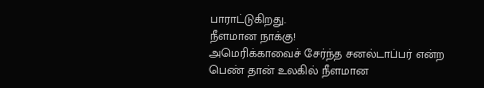பாராட்டுகிறது.
நீளமான நாக்கு!
அமெரிக்காவைச் சேர்ந்த சனல்டாப்பர் என்ற பெண் தான் உலகில் நீளமான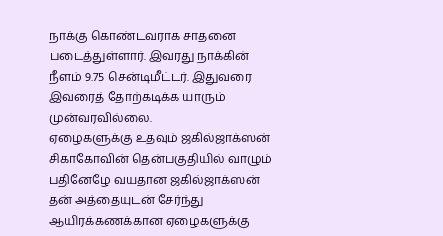நாக்கு கொண்டவராக சாதனை படைத்துள்ளார். இவரது நாக்கின் நீளம் 9.75 சென்டிமீட்டர். இதுவரை இவரைத் தோற்கடிக்க யாரும் முன்வரவில்லை.
ஏழைகளுக்கு உதவும் ஜகில்ஜாக்ஸன்
சிகாகோவின் தென்பகுதியில் வாழும் பதினேழே வயதான ஜகில்ஜாக்ஸன் தன் அத்தையுடன் சேர்ந்து ஆயிரக்கணக்கான ஏழைகளுக்கு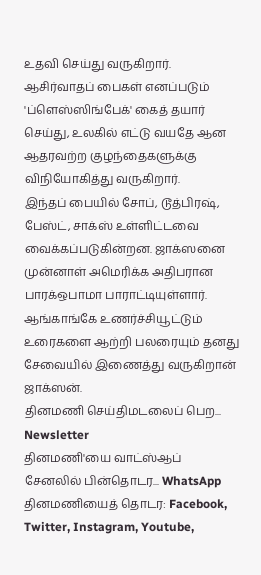உதவி செய்து வருகிறார். ஆசிர்வாதப் பைகள் எனப்படும் 'ப்ளெஸ்ஸிங்பேக்' கைத் தயார் செய்து, உலகில் எட்டு வயதே ஆன ஆதரவற்ற குழந்தைகளுக்கு விநியோகித்து வருகிறார்.
இந்தப் பையில் சோப், டூத்பிரஷ், பேஸ்ட், சாக்ஸ் உள்ளிட்டவை வைக்கப்படுகின்றன. ஜாக்ஸனை முன்னாள் அமெரிக்க அதிபரான பாரக்ஒபாமா பாராட்டியுள்ளார். ஆங்காங்கே உணர்ச்சியூட்டும் உரைகளை ஆற்றி பலரையும் தனது சேவையில் இணைத்து வருகிறான் ஜாக்ஸன்.
தினமணி செய்திமடலைப் பெற... Newsletter
தினமணி'யை வாட்ஸ்ஆப் சேனலில் பின்தொடர... WhatsApp
தினமணியைத் தொடர: Facebook, Twitter, Instagram, Youtube,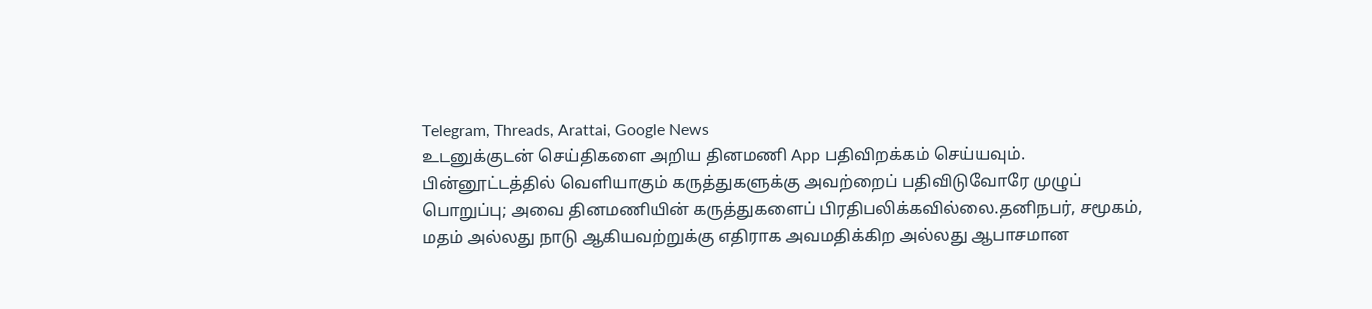Telegram, Threads, Arattai, Google News
உடனுக்குடன் செய்திகளை அறிய தினமணி App பதிவிறக்கம் செய்யவும்.
பின்னூட்டத்தில் வெளியாகும் கருத்துகளுக்கு அவற்றைப் பதிவிடுவோரே முழுப் பொறுப்பு; அவை தினமணியின் கருத்துகளைப் பிரதிபலிக்கவில்லை.தனிநபர், சமூகம், மதம் அல்லது நாடு ஆகியவற்றுக்கு எதிராக அவமதிக்கிற அல்லது ஆபாசமான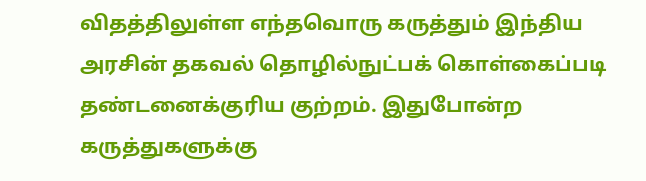விதத்திலுள்ள எந்தவொரு கருத்தும் இந்திய அரசின் தகவல் தொழில்நுட்பக் கொள்கைப்படி தண்டனைக்குரிய குற்றம். இதுபோன்ற கருத்துகளுக்கு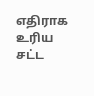எதிராக உரிய சட்ட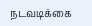நடவடிக்கை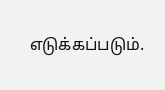எடுக்கப்படும்.